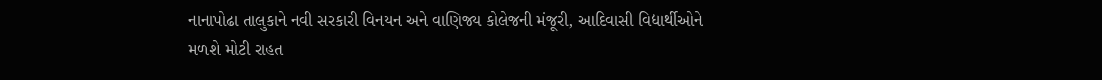નાનાપોઢા તાલુકાને નવી સરકારી વિનયન અને વાણિજ્ય કોલેજની મંજૂરી, આદિવાસી વિદ્યાર્થીઓને મળશે મોટી રાહત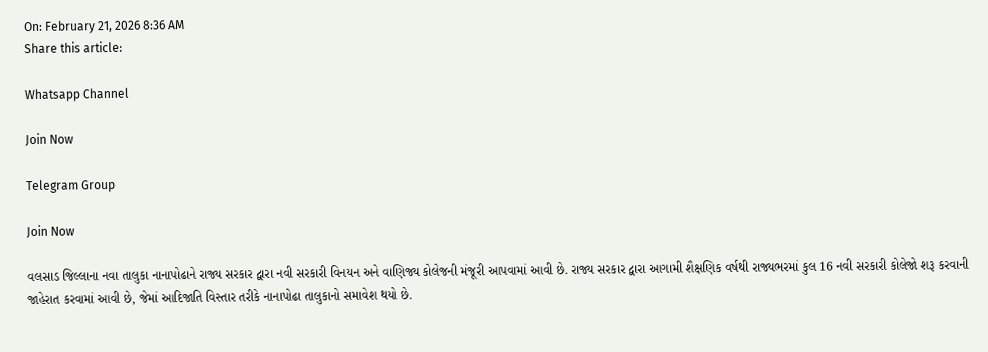On: February 21, 2026 8:36 AM
Share this article:

Whatsapp Channel

Join Now

Telegram Group

Join Now

વલસાડ જિલ્લાના નવા તાલુકા નાનાપોઢાને રાજ્ય સરકાર દ્વારા નવી સરકારી વિનયન અને વાણિજ્ય કોલેજની મંજૂરી આપવામાં આવી છે. રાજ્ય સરકાર દ્વારા આગામી શૈક્ષણિક વર્ષથી રાજ્યભરમાં કુલ 16 નવી સરકારી કોલેજો શરૂ કરવાની જાહેરાત કરવામાં આવી છે, જેમાં આદિજાતિ વિસ્તાર તરીકે નાનાપોઢા તાલુકાનો સમાવેશ થયો છે.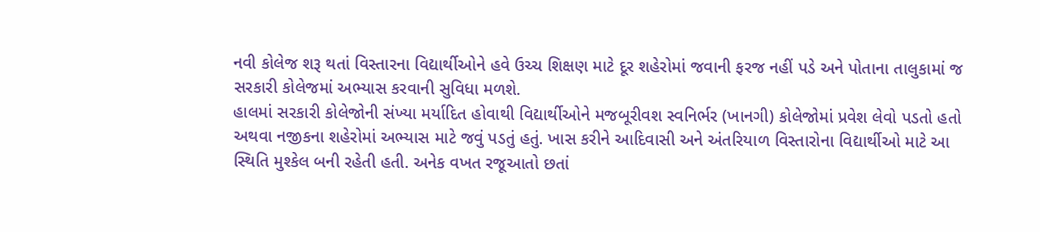નવી કોલેજ શરૂ થતાં વિસ્તારના વિદ્યાર્થીઓને હવે ઉચ્ચ શિક્ષણ માટે દૂર શહેરોમાં જવાની ફરજ નહીં પડે અને પોતાના તાલુકામાં જ સરકારી કોલેજમાં અભ્યાસ કરવાની સુવિધા મળશે.
હાલમાં સરકારી કોલેજોની સંખ્યા મર્યાદિત હોવાથી વિદ્યાર્થીઓને મજબૂરીવશ સ્વનિર્ભર (ખાનગી) કોલેજોમાં પ્રવેશ લેવો પડતો હતો અથવા નજીકના શહેરોમાં અભ્યાસ માટે જવું પડતું હતું. ખાસ કરીને આદિવાસી અને અંતરિયાળ વિસ્તારોના વિદ્યાર્થીઓ માટે આ સ્થિતિ મુશ્કેલ બની રહેતી હતી. અનેક વખત રજૂઆતો છતાં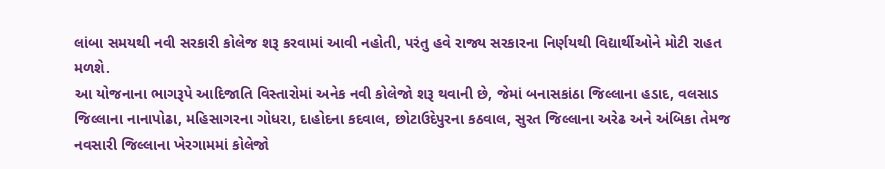લાંબા સમયથી નવી સરકારી કોલેજ શરૂ કરવામાં આવી નહોતી, પરંતુ હવે રાજ્ય સરકારના નિર્ણયથી વિદ્યાર્થીઓને મોટી રાહત મળશે.
આ યોજનાના ભાગરૂપે આદિજાતિ વિસ્તારોમાં અનેક નવી કોલેજો શરૂ થવાની છે, જેમાં બનાસકાંઠા જિલ્લાના હડાદ, વલસાડ જિલ્લાના નાનાપોઢા, મહિસાગરના ગોધરા, દાહોદના કદવાલ, છોટાઉદેપુરના કઠવાલ, સુરત જિલ્લાના અરેઢ અને અંબિકા તેમજ નવસારી જિલ્લાના ખેરગામમાં કોલેજો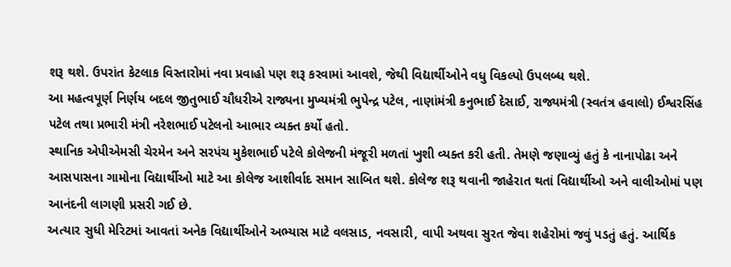શરૂ થશે. ઉપરાંત કેટલાક વિસ્તારોમાં નવા પ્રવાહો પણ શરૂ કરવામાં આવશે, જેથી વિદ્યાર્થીઓને વધુ વિકલ્પો ઉપલબ્ધ થશે.
આ મહત્વપૂર્ણ નિર્ણય બદલ જીતુભાઈ ચૌધરીએ રાજ્યના મુખ્યમંત્રી ભુપેન્દ્ર પટેલ, નાણાંમંત્રી કનુભાઈ દેસાઈ, રાજ્યમંત્રી (સ્વતંત્ર હવાલો) ઈશ્વરસિંહ પટેલ તથા પ્રભારી મંત્રી નરેશભાઈ પટેલનો આભાર વ્યક્ત કર્યો હતો.
સ્થાનિક એપીએમસી ચેરમેન અને સરપંચ મુકેશભાઈ પટેલે કોલેજની મંજૂરી મળતાં ખુશી વ્યક્ત કરી હતી. તેમણે જણાવ્યું હતું કે નાનાપોઢા અને આસપાસના ગામોના વિદ્યાર્થીઓ માટે આ કોલેજ આશીર્વાદ સમાન સાબિત થશે. કોલેજ શરૂ થવાની જાહેરાત થતાં વિદ્યાર્થીઓ અને વાલીઓમાં પણ આનંદની લાગણી પ્રસરી ગઈ છે.
અત્યાર સુધી મેરિટમાં આવતાં અનેક વિદ્યાર્થીઓને અભ્યાસ માટે વલસાડ, નવસારી, વાપી અથવા સુરત જેવા શહેરોમાં જવું પડતું હતું. આર્થિક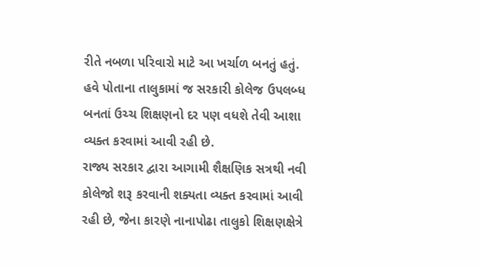રીતે નબળા પરિવારો માટે આ ખર્ચાળ બનતું હતું. હવે પોતાના તાલુકામાં જ સરકારી કોલેજ ઉપલબ્ધ બનતાં ઉચ્ચ શિક્ષણનો દર પણ વધશે તેવી આશા વ્યક્ત કરવામાં આવી રહી છે.
રાજ્ય સરકાર દ્વારા આગામી શૈક્ષણિક સત્રથી નવી કોલેજો શરૂ કરવાની શક્યતા વ્યક્ત કરવામાં આવી રહી છે, જેના કારણે નાનાપોઢા તાલુકો શિક્ષણક્ષેત્રે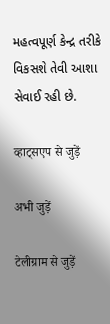મહત્વપૂર્ણ કેન્દ્ર તરીકે વિકસશે તેવી આશા સેવાઈ રહી છે.

व्हाट्सएप से जुड़ें

अभी जुड़ें

टेलीग्राम से जुड़ें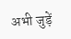अभी जुड़ें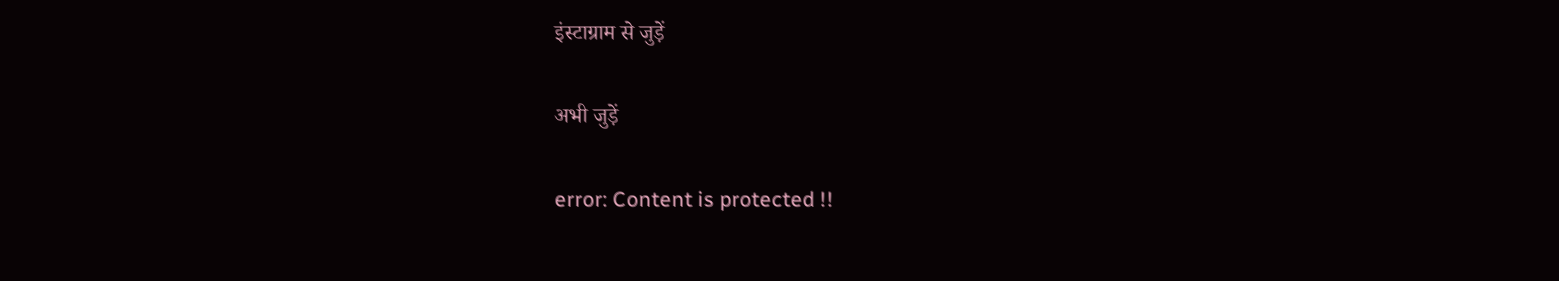इंस्टाग्राम से जुड़ें

अभी जुड़ें

error: Content is protected !!